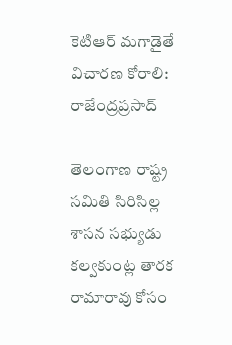కెటిఆర్ మగాడైతే విచారణ కోరాలి: రాజేంద్రప్రసాద్

తెలంగాణ రాష్ట్ర సమితి సిరిసిల్ల శాసన సభ్యుడు కల్వకుంట్ల తారక రామారావు కోసం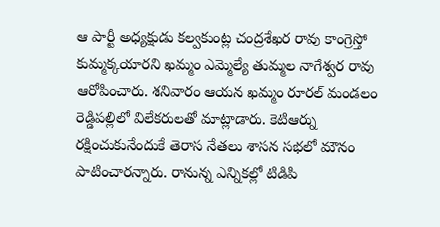ఆ పార్టీ అధ్యక్షుడు కల్వకుంట్ల చంద్రశేఖర రావు కాంగ్రెస్తో కుమ్మక్కయారని ఖమ్మం ఎమ్మెల్యే తుమ్మల నాగేశ్వర రావు ఆరోపించారు. శనివారం ఆయన ఖమ్మం రూరల్ మండలం రెడ్డిపల్లిలో విలేకరులతో మాట్లాడారు. కెటిఆర్ను రక్షించుకునేందుకే తెరాస నేతలు శాసన సభలో మౌనం పాటించారన్నారు. రానున్న ఎన్నికల్లో టిడిపి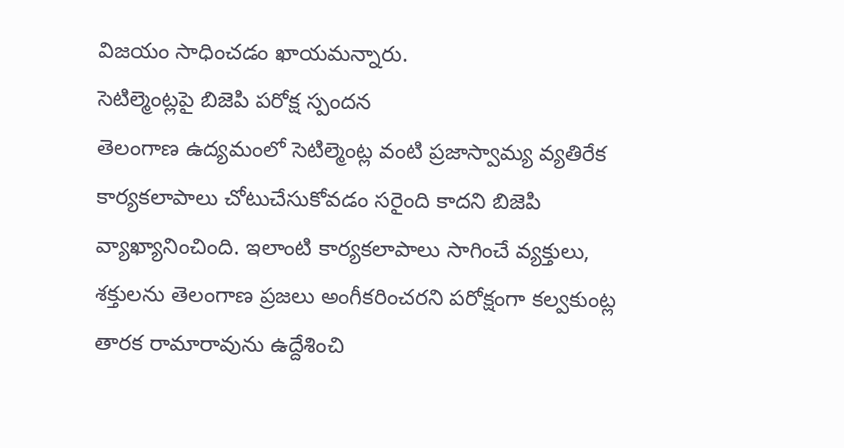విజయం సాధించడం ఖాయమన్నారు.
సెటిల్మెంట్లపై బిజెపి పరోక్ష స్పందన
తెలంగాణ ఉద్యమంలో సెటిల్మెంట్ల వంటి ప్రజాస్వామ్య వ్యతిరేక కార్యకలాపాలు చోటుచేసుకోవడం సరైంది కాదని బిజెపి వ్యాఖ్యానించింది. ఇలాంటి కార్యకలాపాలు సాగించే వ్యక్తులు, శక్తులను తెలంగాణ ప్రజలు అంగీకరించరని పరోక్షంగా కల్వకుంట్ల తారక రామారావును ఉద్దేశించి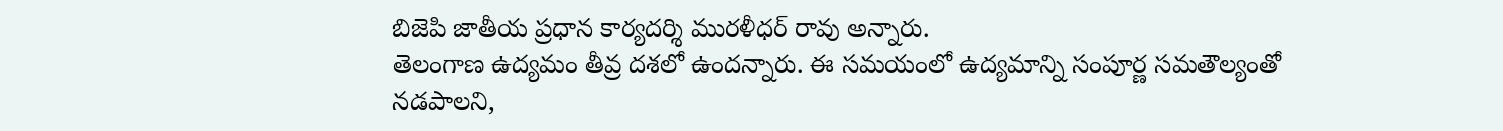బిజెపి జాతీయ ప్రధాన కార్యదర్శి మురళీధర్ రావు అన్నారు.
తెలంగాణ ఉద్యమం తీవ్ర దశలో ఉందన్నారు. ఈ సమయంలో ఉద్యమాన్ని సంపూర్ణ సమతౌల్యంతో నడపాలని,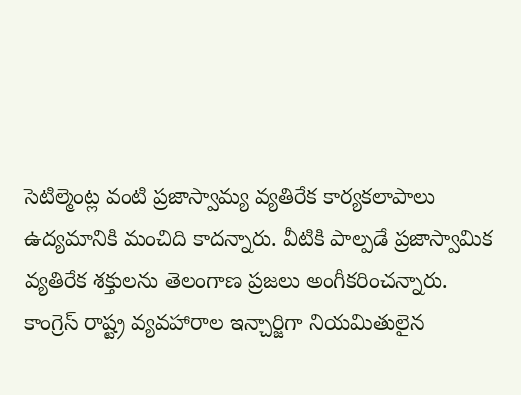సెటిల్మెంట్ల వంటి ప్రజాస్వామ్య వ్యతిరేక కార్యకలాపాలు ఉద్యమానికి మంచిది కాదన్నారు. వీటికి పాల్పడే ప్రజాస్వామిక వ్యతిరేక శక్తులను తెలంగాణ ప్రజలు అంగీకరించన్నారు.
కాంగ్రెస్ రాష్ట్ర వ్యవహారాల ఇన్చార్జిగా నియమితులైన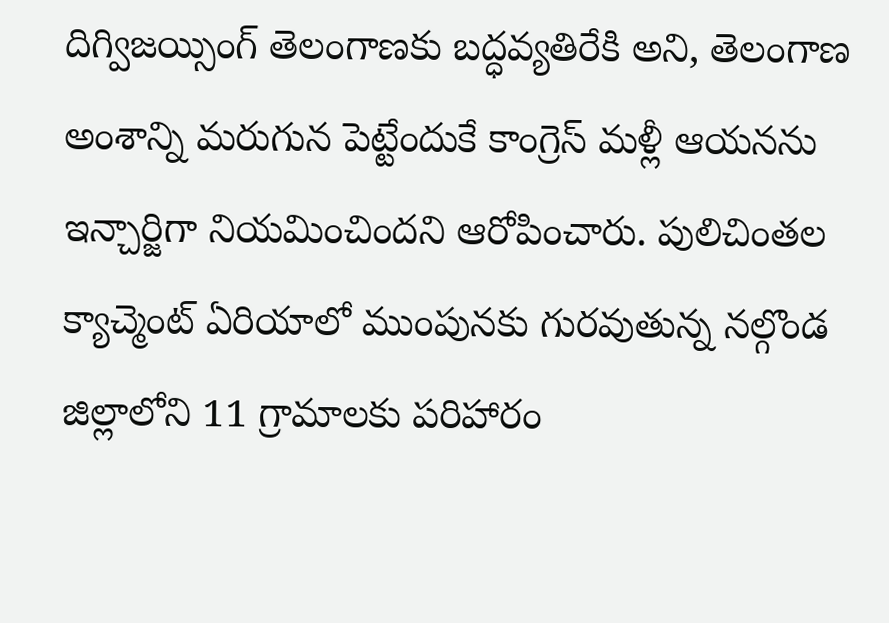దిగ్విజయ్సింగ్ తెలంగాణకు బద్ధవ్యతిరేకి అని, తెలంగాణ అంశాన్ని మరుగున పెట్టేందుకే కాంగ్రెస్ మళ్లీ ఆయనను ఇన్చార్జిగా నియమించిందని ఆరోపించారు. పులిచింతల క్యాచ్మెంట్ ఏరియాలో ముంపునకు గురవుతున్న నల్గొండ జిల్లాలోని 11 గ్రామాలకు పరిహారం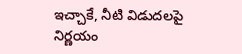ఇచ్చాకే, నీటి విడుదలపై నిర్ణయం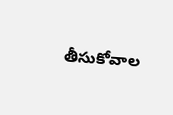తీసుకోవాల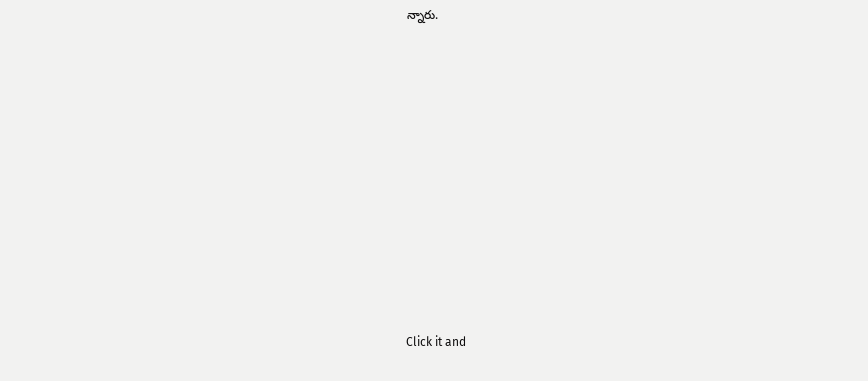న్నారు.












Click it and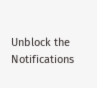Unblock the Notifications